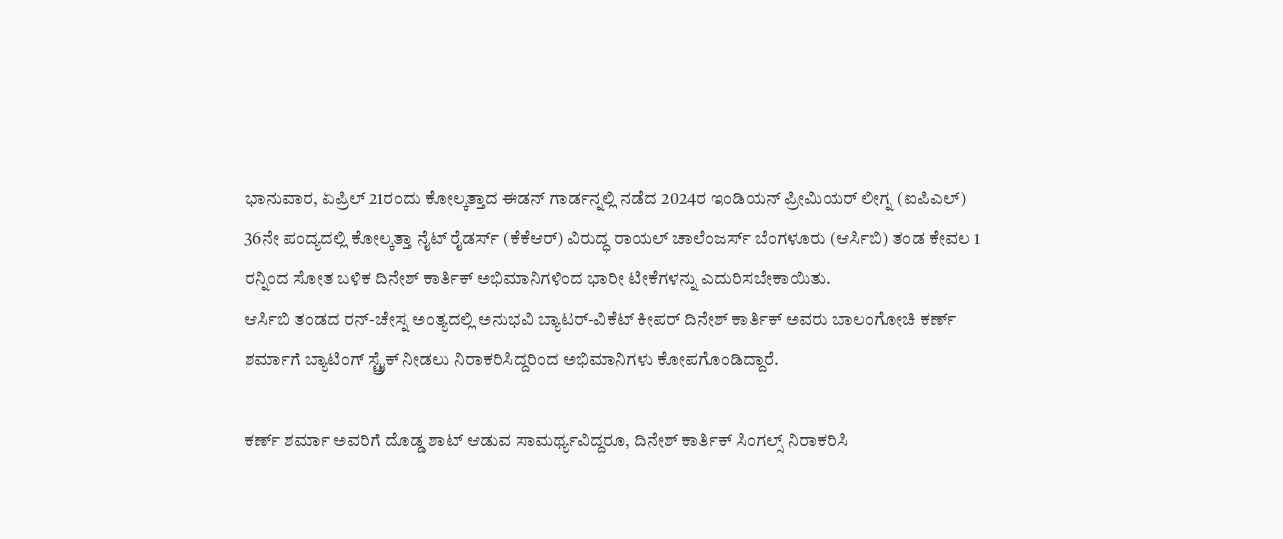ಭಾನುವಾರ, ಏಪ್ರಿಲ್ 21ರಂದು ಕೋಲ್ಕತ್ತಾದ ಈಡನ್ ಗಾರ್ಡನ್ನಲ್ಲಿ ನಡೆದ 2024ರ ಇಂಡಿಯನ್ ಪ್ರೀಮಿಯರ್ ಲೀಗ್ನ (ಐಪಿಎಲ್) 36ನೇ ಪಂದ್ಯದಲ್ಲಿ ಕೋಲ್ಕತ್ತಾ ನೈಟ್ ರೈಡರ್ಸ್ (ಕೆಕೆಆರ್) ವಿರುದ್ಧ ರಾಯಲ್ ಚಾಲೆಂಜರ್ಸ್ ಬೆಂಗಳೂರು (ಆರ್ಸಿಬಿ) ತಂಡ ಕೇವಲ 1 ರನ್ನಿಂದ ಸೋತ ಬಳಿಕ ದಿನೇಶ್ ಕಾರ್ತಿಕ್ ಅಭಿಮಾನಿಗಳಿಂದ ಭಾರೀ ಟೀಕೆಗಳನ್ನು ಎದುರಿಸಬೇಕಾಯಿತು.
ಆರ್ಸಿಬಿ ತಂಡದ ರನ್-ಚೇಸ್ನ ಅಂತ್ಯದಲ್ಲಿ ಅನುಭವಿ ಬ್ಯಾಟರ್-ವಿಕೆಟ್ ಕೀಪರ್ ದಿನೇಶ್ ಕಾರ್ತಿಕ್ ಅವರು ಬಾಲಂಗೋಚಿ ಕರ್ಣ್ ಶರ್ಮಾಗೆ ಬ್ಯಾಟಿಂಗ್ ಸ್ಟ್ರೈಕ್ ನೀಡಲು ನಿರಾಕರಿಸಿದ್ದರಿಂದ ಅಭಿಮಾನಿಗಳು ಕೋಪಗೊಂಡಿದ್ದಾರೆ.

ಕರ್ಣ್ ಶರ್ಮಾ ಅವರಿಗೆ ದೊಡ್ಡ ಶಾಟ್ ಆಡುವ ಸಾಮರ್ಥ್ಯವಿದ್ದರೂ, ದಿನೇಶ್ ಕಾರ್ತಿಕ್ ಸಿಂಗಲ್ಸ್ ನಿರಾಕರಿಸಿ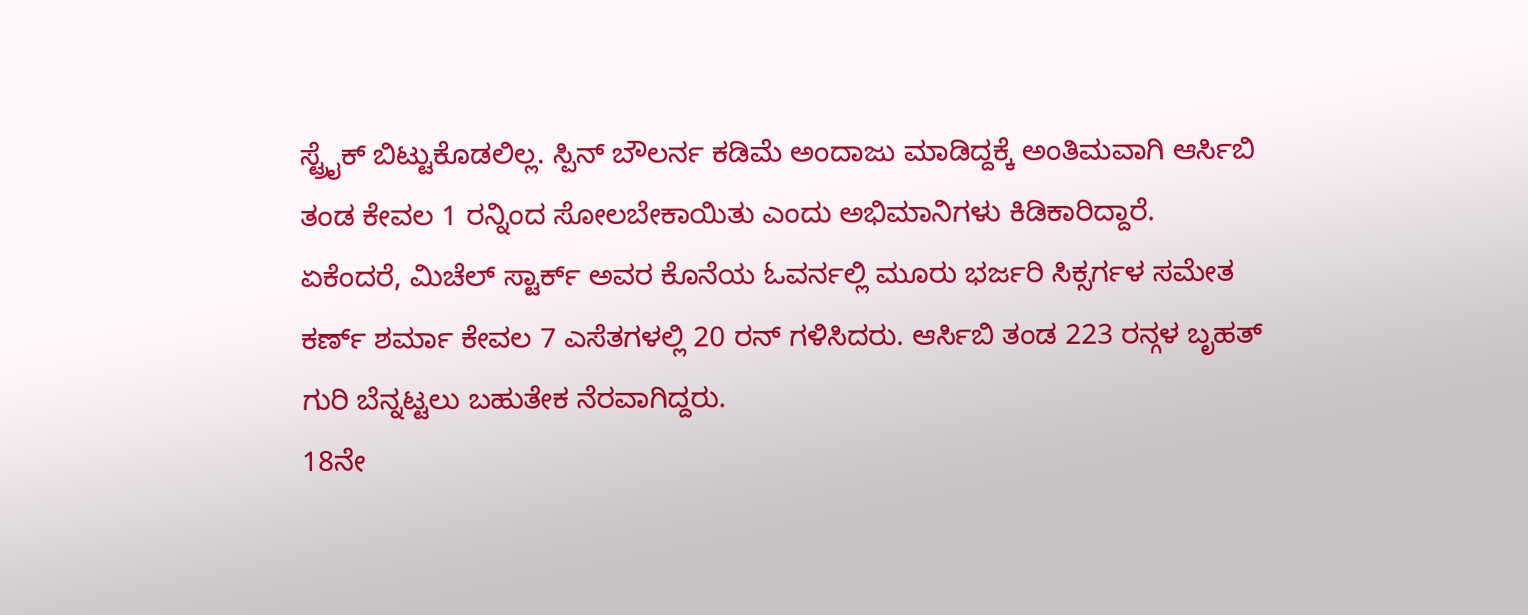ಸ್ಟ್ರೈಕ್ ಬಿಟ್ಟುಕೊಡಲಿಲ್ಲ. ಸ್ಪಿನ್ ಬೌಲರ್ನ ಕಡಿಮೆ ಅಂದಾಜು ಮಾಡಿದ್ದಕ್ಕೆ ಅಂತಿಮವಾಗಿ ಆರ್ಸಿಬಿ ತಂಡ ಕೇವಲ 1 ರನ್ನಿಂದ ಸೋಲಬೇಕಾಯಿತು ಎಂದು ಅಭಿಮಾನಿಗಳು ಕಿಡಿಕಾರಿದ್ದಾರೆ.
ಏಕೆಂದರೆ, ಮಿಚೆಲ್ ಸ್ಟಾರ್ಕ್ ಅವರ ಕೊನೆಯ ಓವರ್ನಲ್ಲಿ ಮೂರು ಭರ್ಜರಿ ಸಿಕ್ಸರ್ಗಳ ಸಮೇತ ಕರ್ಣ್ ಶರ್ಮಾ ಕೇವಲ 7 ಎಸೆತಗಳಲ್ಲಿ 20 ರನ್ ಗಳಿಸಿದರು. ಆರ್ಸಿಬಿ ತಂಡ 223 ರನ್ಗಳ ಬೃಹತ್ ಗುರಿ ಬೆನ್ನಟ್ಟಲು ಬಹುತೇಕ ನೆರವಾಗಿದ್ದರು.
18ನೇ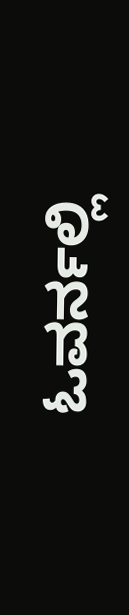ಓವರ್ನಲ್ಲಿ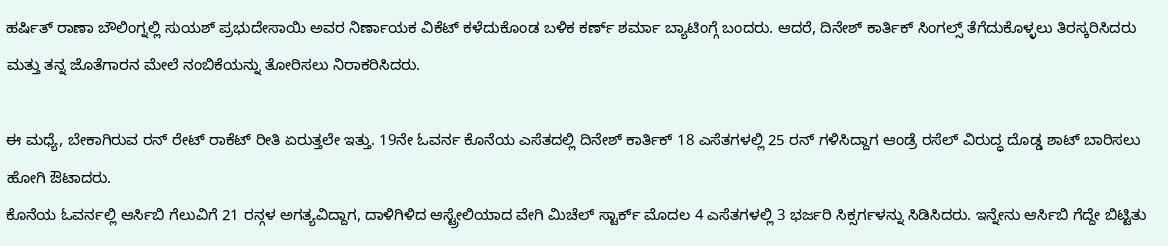ಹರ್ಷಿತ್ ರಾಣಾ ಬೌಲಿಂಗ್ನಲ್ಲಿ ಸುಯಶ್ ಪ್ರಭುದೇಸಾಯಿ ಅವರ ನಿರ್ಣಾಯಕ ವಿಕೆಟ್ ಕಳೆದುಕೊಂಡ ಬಳಿಕ ಕರ್ಣ್ ಶರ್ಮಾ ಬ್ಯಾಟಿಂಗ್ಗೆ ಬಂದರು. ಆದರೆ, ದಿನೇಶ್ ಕಾರ್ತಿಕ್ ಸಿಂಗಲ್ಸ್ ತೆಗೆದುಕೊಳ್ಳಲು ತಿರಸ್ಕರಿಸಿದರು ಮತ್ತು ತನ್ನ ಜೊತೆಗಾರನ ಮೇಲೆ ನಂಬಿಕೆಯನ್ನು ತೋರಿಸಲು ನಿರಾಕರಿಸಿದರು.

ಈ ಮಧ್ಯೆ, ಬೇಕಾಗಿರುವ ರನ್ ರೇಟ್ ರಾಕೆಟ್ ರೀತಿ ಏರುತ್ತಲೇ ಇತ್ತು. 19ನೇ ಓವರ್ನ ಕೊನೆಯ ಎಸೆತದಲ್ಲಿ ದಿನೇಶ್ ಕಾರ್ತಿಕ್ 18 ಎಸೆತಗಳಲ್ಲಿ 25 ರನ್ ಗಳಿಸಿದ್ದಾಗ ಆಂಡ್ರೆ ರಸೆಲ್ ವಿರುದ್ಧ ದೊಡ್ಡ ಶಾಟ್ ಬಾರಿಸಲು ಹೋಗಿ ಔಟಾದರು.
ಕೊನೆಯ ಓವರ್ನಲ್ಲಿ ಆರ್ಸಿಬಿ ಗೆಲುವಿಗೆ 21 ರನ್ಗಳ ಅಗತ್ಯವಿದ್ದಾಗ, ದಾಳಿಗಿಳಿದ ಆಸ್ಟ್ರೇಲಿಯಾದ ವೇಗಿ ಮಿಚೆಲ್ ಸ್ಟಾರ್ಕ್ ಮೊದಲ 4 ಎಸೆತಗಳಲ್ಲಿ 3 ಭರ್ಜರಿ ಸಿಕ್ಸರ್ಗಳನ್ನು ಸಿಡಿಸಿದರು. ಇನ್ನೇನು ಆರ್ಸಿಬಿ ಗೆದ್ದೇ ಬಿಟ್ಟಿತು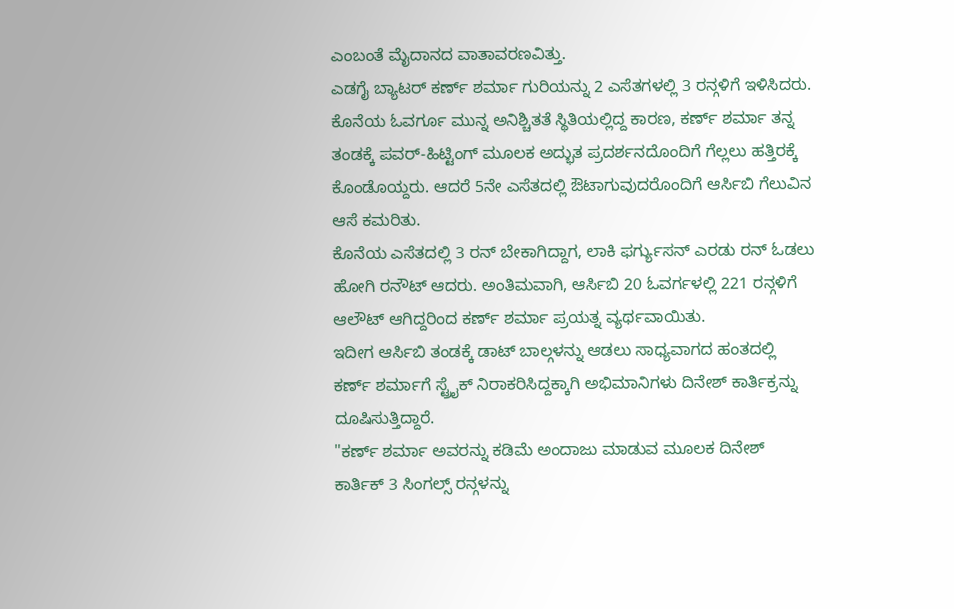ಎಂಬಂತೆ ಮೈದಾನದ ವಾತಾವರಣವಿತ್ತು.
ಎಡಗೈ ಬ್ಯಾಟರ್ ಕರ್ಣ್ ಶರ್ಮಾ ಗುರಿಯನ್ನು 2 ಎಸೆತಗಳಲ್ಲಿ 3 ರನ್ಗಳಿಗೆ ಇಳಿಸಿದರು. ಕೊನೆಯ ಓವರ್ಗೂ ಮುನ್ನ ಅನಿಶ್ಚಿತತೆ ಸ್ಥಿತಿಯಲ್ಲಿದ್ದ ಕಾರಣ, ಕರ್ಣ್ ಶರ್ಮಾ ತನ್ನ ತಂಡಕ್ಕೆ ಪವರ್-ಹಿಟ್ಟಿಂಗ್ ಮೂಲಕ ಅದ್ಭುತ ಪ್ರದರ್ಶನದೊಂದಿಗೆ ಗೆಲ್ಲಲು ಹತ್ತಿರಕ್ಕೆ ಕೊಂಡೊಯ್ದರು. ಆದರೆ 5ನೇ ಎಸೆತದಲ್ಲಿ ಔಟಾಗುವುದರೊಂದಿಗೆ ಆರ್ಸಿಬಿ ಗೆಲುವಿನ ಆಸೆ ಕಮರಿತು.
ಕೊನೆಯ ಎಸೆತದಲ್ಲಿ 3 ರನ್ ಬೇಕಾಗಿದ್ದಾಗ, ಲಾಕಿ ಫರ್ಗ್ಯುಸನ್ ಎರಡು ರನ್ ಓಡಲು ಹೋಗಿ ರನೌಟ್ ಆದರು. ಅಂತಿಮವಾಗಿ, ಆರ್ಸಿಬಿ 20 ಓವರ್ಗಳಲ್ಲಿ 221 ರನ್ಗಳಿಗೆ ಆಲೌಟ್ ಆಗಿದ್ದರಿಂದ ಕರ್ಣ್ ಶರ್ಮಾ ಪ್ರಯತ್ನ ವ್ಯರ್ಥವಾಯಿತು.
ಇದೀಗ ಆರ್ಸಿಬಿ ತಂಡಕ್ಕೆ ಡಾಟ್ ಬಾಲ್ಗಳನ್ನು ಆಡಲು ಸಾಧ್ಯವಾಗದ ಹಂತದಲ್ಲಿ ಕರ್ಣ್ ಶರ್ಮಾಗೆ ಸ್ಟ್ರೈಕ್ ನಿರಾಕರಿಸಿದ್ದಕ್ಕಾಗಿ ಅಭಿಮಾನಿಗಳು ದಿನೇಶ್ ಕಾರ್ತಿಕ್ರನ್ನು ದೂಷಿಸುತ್ತಿದ್ದಾರೆ.
"ಕರ್ಣ್ ಶರ್ಮಾ ಅವರನ್ನು ಕಡಿಮೆ ಅಂದಾಜು ಮಾಡುವ ಮೂಲಕ ದಿನೇಶ್ ಕಾರ್ತಿಕ್ 3 ಸಿಂಗಲ್ಸ್ ರನ್ಗಳನ್ನು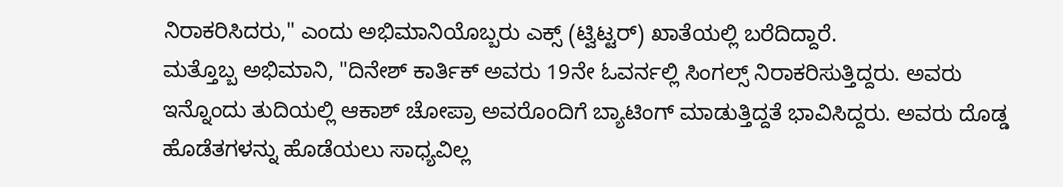ನಿರಾಕರಿಸಿದರು," ಎಂದು ಅಭಿಮಾನಿಯೊಬ್ಬರು ಎಕ್ಸ್ (ಟ್ವಿಟ್ಟರ್) ಖಾತೆಯಲ್ಲಿ ಬರೆದಿದ್ದಾರೆ.
ಮತ್ತೊಬ್ಬ ಅಭಿಮಾನಿ, "ದಿನೇಶ್ ಕಾರ್ತಿಕ್ ಅವರು 19ನೇ ಓವರ್ನಲ್ಲಿ ಸಿಂಗಲ್ಸ್ ನಿರಾಕರಿಸುತ್ತಿದ್ದರು. ಅವರು ಇನ್ನೊಂದು ತುದಿಯಲ್ಲಿ ಆಕಾಶ್ ಚೋಪ್ರಾ ಅವರೊಂದಿಗೆ ಬ್ಯಾಟಿಂಗ್ ಮಾಡುತ್ತಿದ್ದತೆ ಭಾವಿಸಿದ್ದರು. ಅವರು ದೊಡ್ಡ ಹೊಡೆತಗಳನ್ನು ಹೊಡೆಯಲು ಸಾಧ್ಯವಿಲ್ಲ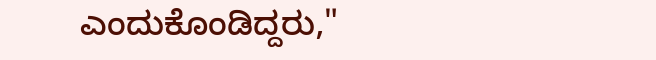ಎಂದುಕೊಂಡಿದ್ದರು,"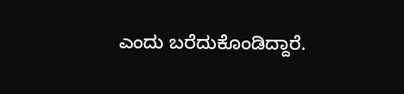ಎಂದು ಬರೆದುಕೊಂಡಿದ್ದಾರೆ.